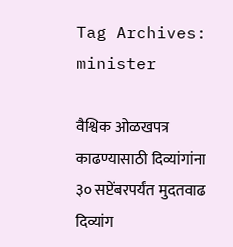Tag Archives: minister

वैश्विक ओळखपत्र काढण्यासाठी दिव्यांगांना ३० सप्टेंबरपर्यंत मुदतवाढ दिव्यांग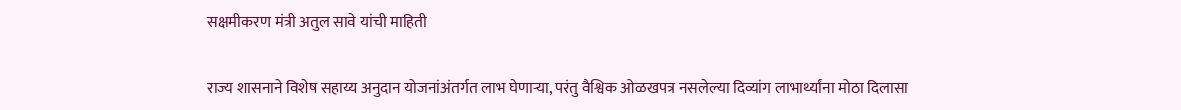सक्षमीकरण मंत्री अतुल सावे यांची माहिती

राज्य शासनाने विशेष सहाय्य अनुदान योजनांअंतर्गत लाभ घेणाऱ्या, परंतु वैश्विक ओळखपत्र नसलेल्या दिव्यांग लाभार्थ्यांना मोठा दिलासा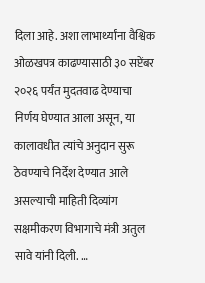दिला आहे. अशा लाभार्थ्यांना वैश्विक ओळखपत्र काढण्यासाठी ३० सप्टेंबर २०२६ पर्यंत मुदतवाढ देण्याचा निर्णय घेण्यात आला असून, या कालावधीत त्यांचे अनुदान सुरू ठेवण्याचे निर्देश देण्यात आले असल्याची माहिती दिव्यांग सक्षमीकरण विभागाचे मंत्री अतुल सावे यांनी दिली. …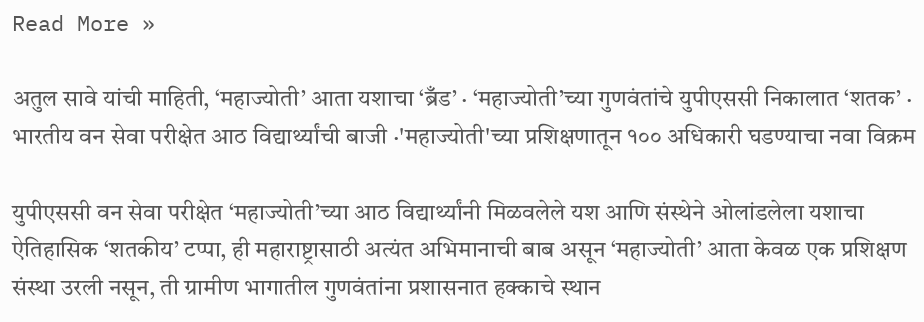Read More »

अतुल सावे यांची माहिती, ‘महाज्योती’ आता यशाचा ‘ब्रँड’ · ‘महाज्योती’च्या गुणवंतांचे युपीएससी निकालात ‘शतक’ · भारतीय वन सेवा परीक्षेत आठ विद्यार्थ्यांची बाजी ·'महाज्योती'च्या प्रशिक्षणातून १०० अधिकारी घडण्याचा नवा विक्रम

युपीएससी वन सेवा परीक्षेत ‘महाज्योती’च्या आठ विद्यार्थ्यांनी मिळवलेले यश आणि संस्थेने ओलांडलेला यशाचा ऐतिहासिक ‘शतकीय’ टप्पा, ही महाराष्ट्रासाठी अत्यंत अभिमानाची बाब असून ‘महाज्योती’ आता केवळ एक प्रशिक्षण संस्था उरली नसून, ती ग्रामीण भागातील गुणवंतांना प्रशासनात हक्काचे स्थान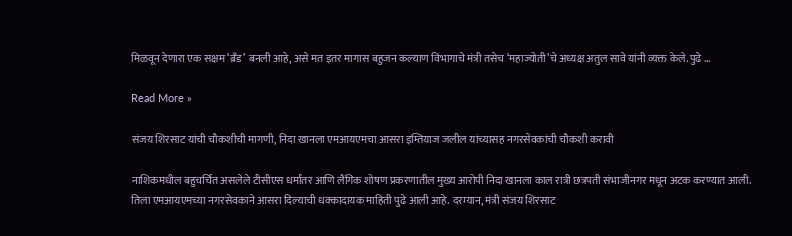मिळवून देणारा एक सक्षम ‘ब्रँड’ बनली आहे, असे मत इतर मागास बहुजन कल्याण विभागाचे मंत्री तसेच ‘महाज्योती’चे अध्यक्ष अतुल सावे यांनी व्यक्त केले. पुढे …

Read More »

संजय शिरसाट यांची चौकशीची मागणी, निदा खानला एमआयएमचा आसरा इम्तियाज जलील यांच्यासह नगरसेवकांची चौकशी करावी

नाशिकमधील बहुचर्चित असलेले टीसीएस धर्मांतर आणि लैंगिक शोषण प्रकरणातील मुख्य आरोपी निदा खानला काल रात्री छत्रपती संभाजीनगर मधून अटक करण्यात आली. तिला एमआयएमच्या नगरसेवकाने आसरा दिल्याची धक्कादायक माहिती पुढे आली आहे. दरम्यान, मंत्री संजय शिरसाट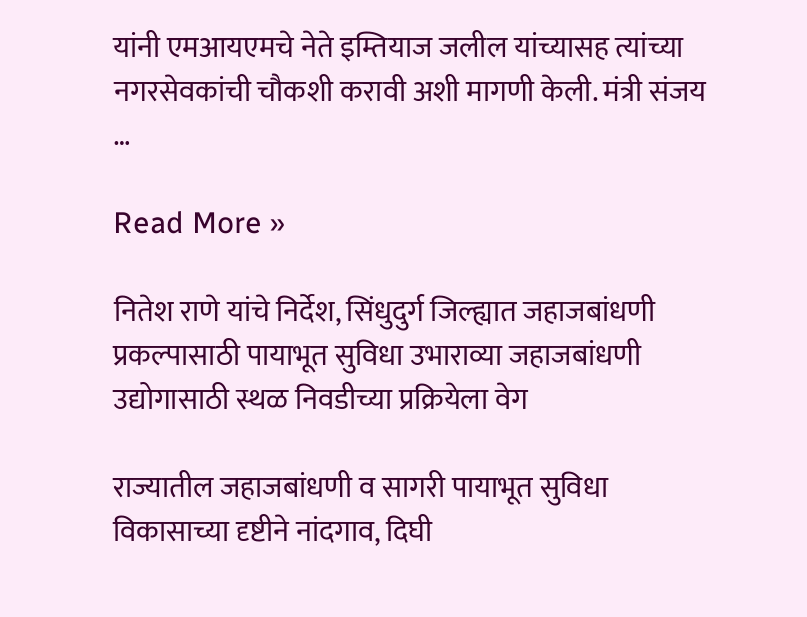यांनी एमआयएमचे नेते इम्तियाज जलील यांच्यासह त्यांच्या नगरसेवकांची चौकशी करावी अशी मागणी केली. मंत्री संजय …

Read More »

नितेश राणे यांचे निर्देश, सिंधुदुर्ग जिल्ह्यात जहाजबांधणी प्रकल्पासाठी पायाभूत सुविधा उभाराव्या जहाजबांधणी उद्योगासाठी स्थळ निवडीच्या प्रक्रियेला वेग

राज्यातील जहाजबांधणी व सागरी पायाभूत सुविधा विकासाच्या दृष्टीने नांदगाव, दिघी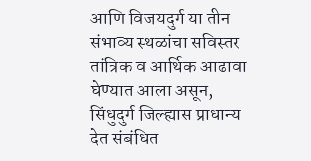आणि विजयदुर्ग या तीन संभाव्य स्थळांचा सविस्तर तांत्रिक व आर्थिक आढावा घेण्यात आला असून, सिंधुदुर्ग जिल्ह्यास प्राधान्य देत संबंधित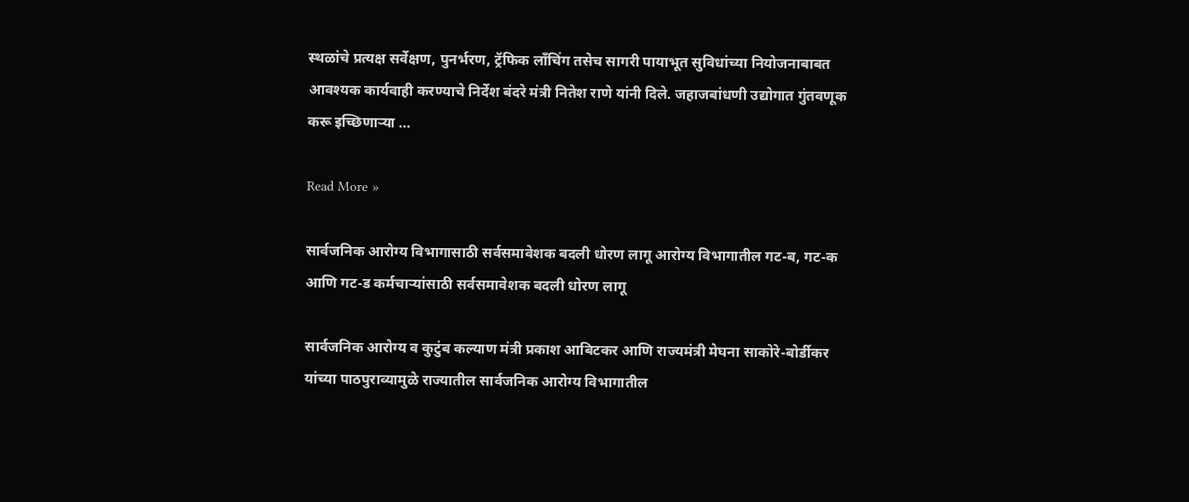स्थळांचे प्रत्यक्ष सर्वेक्षण, पुनर्भरण, ट्रॅफिक लाँचिंग तसेच सागरी पायाभूत सुविधांच्या नियोजनाबाबत आवश्यक कार्यवाही करण्याचे निर्देश बंदरे मंत्री नितेश राणे यांनी दिले. जहाजबांधणी उद्योगात गुंतवणूक करू इच्छिणाऱ्या …

Read More »

सार्वजनिक आरोग्य विभागासाठी सर्वसमावेशक बदली धोरण लागू आरोग्य विभागातील गट-ब, गट-क आणि गट-ड कर्मचाऱ्यांसाठी सर्वसमावेशक बदली धोरण लागू

सार्वजनिक आरोग्य व कुटुंब कल्याण मंत्री प्रकाश आबिटकर आणि राज्यमंत्री मेघना साकोरे-बोर्डीकर यांच्या पाठपुराव्यामुळे राज्यातील सार्वजनिक आरोग्य विभागातील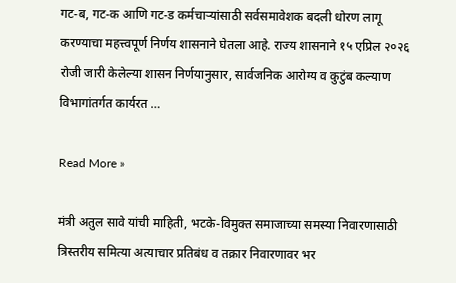गट-ब, गट-क आणि गट-ड कर्मचाऱ्यांसाठी सर्वसमावेशक बदली धोरण लागू करण्याचा महत्त्वपूर्ण निर्णय शासनाने घेतला आहे. राज्य शासनाने १५ एप्रिल २०२६ रोजी जारी केलेल्या शासन निर्णयानुसार, सार्वजनिक आरोग्य व कुटुंब कल्याण विभागांतर्गत कार्यरत …

Read More »

मंत्री अतुल सावे यांची माहिती, भटके-विमुक्त समाजाच्या समस्या निवारणासाठी त्रिस्तरीय समित्या अत्याचार प्रतिबंध व तक्रार निवारणावर भर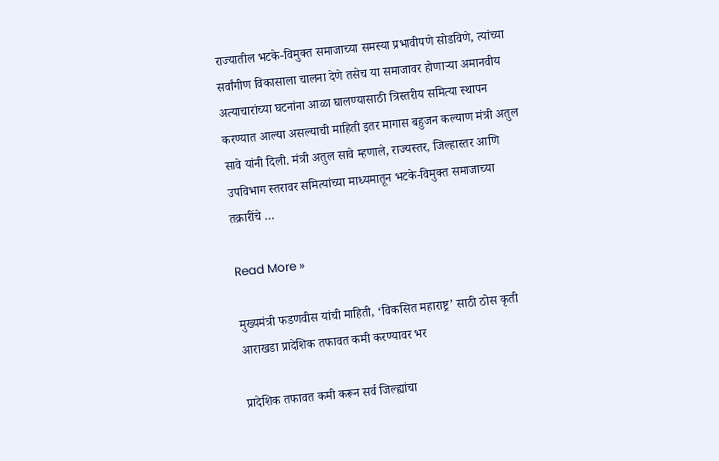राज्यातील भटके-विमुक्त समाजाच्या समस्या प्रभावीपणे सोडविणे, त्यांच्या सर्वांगीण विकासाला चालना देणे तसेच या समाजावर होणाऱ्या अमानवीय अत्याचारांच्या घटनांना आळा घालण्यासाठी त्रिस्तरीय समित्या स्थापन करण्यात आल्या असल्याची माहिती इतर मागास बहुजन कल्याण मंत्री अतुल सावे यांनी दिली. मंत्री अतुल सावे म्हणाले, राज्यस्तर, जिल्हास्तर आणि उपविभाग स्तरावर समित्यांच्या माध्यमातून भटके-विमुक्त समाजाच्या तक्रारींचे …

Read More »

मुख्यमंत्री फडणवीस यांची माहिती, ‘विकसित महाराष्ट्र’ साठी ठोस कृती आराखडा प्रादेशिक तफावत कमी करण्यावर भर

प्रादेशिक तफावत कमी करून सर्व जिल्ह्यांचा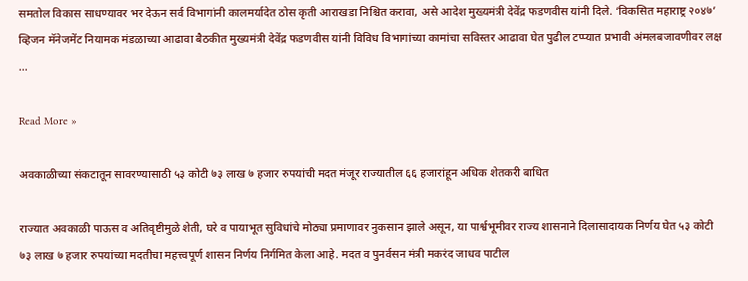समतोल विकास साधण्यावर भर देऊन सर्व विभागांनी कालमर्यादेत ठोस कृती आराखडा निश्चित करावा, असे आदेश मुख्यमंत्री देवेंद्र फडणवीस यांनी दिले. ‘विकसित महाराष्ट्र २०४७’ व्हिजन मॅनेजमेंट नियामक मंडळाच्या आढावा बैठकीत मुख्यमंत्री देवेंद्र फडणवीस यांनी विविध विभागांच्या कामांचा सविस्तर आढावा घेत पुढील टप्प्यात प्रभावी अंमलबजावणीवर लक्ष …

Read More »

अवकाळीच्या संकटातून सावरण्यासाठी ५३ कोटी ७३ लाख ७ हजार रुपयांची मदत मंजूर राज्यातील ६६ हजारांहून अधिक शेतकरी बाधित

राज्यात अवकाळी पाऊस व अतिवृष्टीमुळे शेती, घरे व पायाभूत सुविधांचे मोठ्या प्रमाणावर नुकसान झाले असून, या पार्श्वभूमीवर राज्य शासनाने दिलासादायक निर्णय घेत ५३ कोटी ७३ लाख ७ हजार रुपयांच्या मदतीचा महत्त्वपूर्ण शासन निर्णय निर्गमित केला आहे. मदत व पुनर्वसन मंत्री मकरंद जाधव पाटील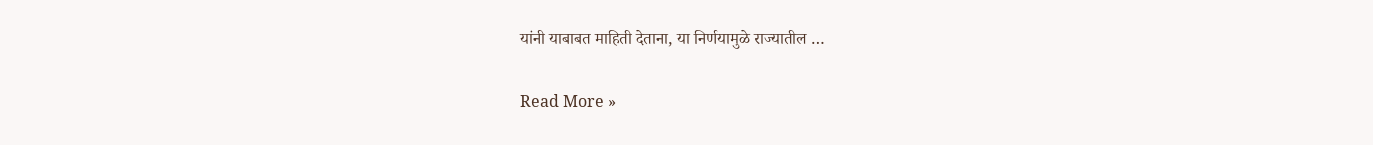यांनी याबाबत माहिती देताना, या निर्णयामुळे राज्यातील …

Read More »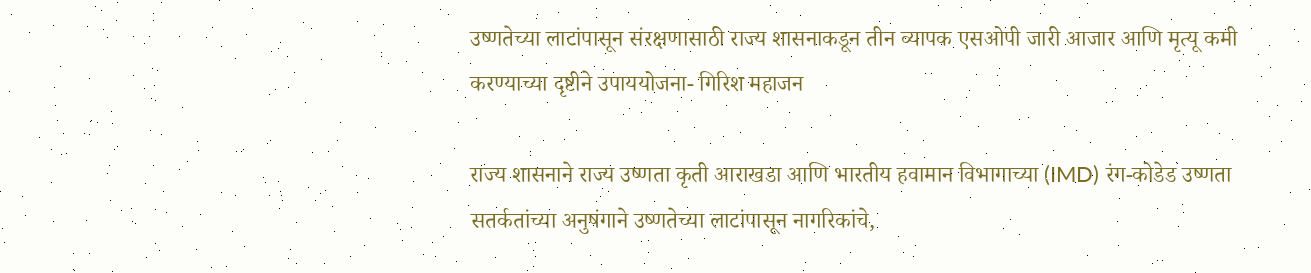उष्णतेच्या लाटांपासून संरक्षणासाठी राज्य शासनाकडून तीन व्यापक एसओपी जारी आजार आणि मृत्यू कमी करण्याच्या दृष्टीने उपाययोजना- गिरिश महाजन

राज्य शासनाने राज्य उष्णता कृती आराखडा आणि भारतीय हवामान विभागाच्या (IMD) रंग-कोडेड उष्णता सतर्कतांच्या अनुषंगाने उष्णतेच्या लाटांपासून नागरिकांचे,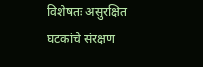विशेषतः असुरक्षित घटकांचे संरक्षण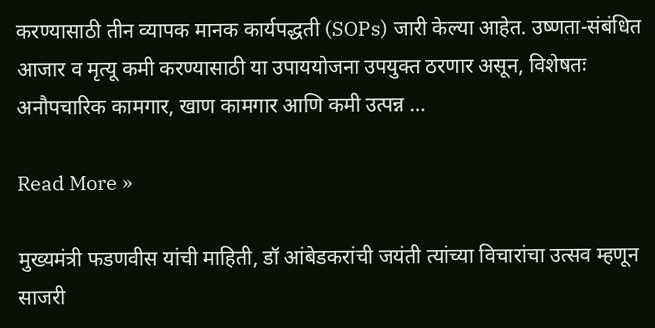करण्यासाठी तीन व्यापक मानक कार्यपद्धती (SOPs) जारी केल्या आहेत. उष्णता-संबंधित आजार व मृत्यू कमी करण्यासाठी या उपाययोजना उपयुक्त ठरणार असून, विशेषतः अनौपचारिक कामगार, खाण कामगार आणि कमी उत्पन्न …

Read More »

मुख्यमंत्री फडणवीस यांची माहिती, डॉ आंबेडकरांची जयंती त्यांच्या विचारांचा उत्सव म्हणून साजरी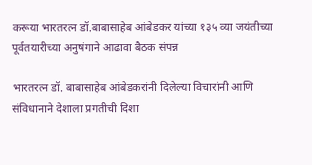करूया भारतरत्न डॉ.बाबासाहेब आंबेडकर यांच्या १३५ व्या जयंतीच्या पूर्वतयारीच्या अनुषंगाने आढावा बैठक संपन्न

भारतरत्न डॉ. बाबासाहेब आंबेडकरांनी दिलेल्या विचारांनी आणि संविधानाने देशाला प्रगतीची दिशा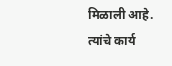मिळाली आहे. त्यांचे कार्य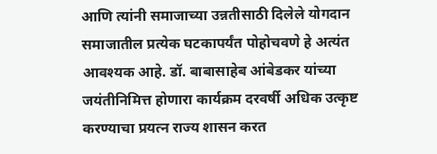आणि त्यांनी समाजाच्या उन्नतीसाठी दिलेले योगदान समाजातील प्रत्येक घटकापर्यंत पोहोचवणे हे अत्यंत आवश्यक आहे. डॉ. बाबासाहेब आंबेडकर यांच्या जयंतीनिमित्त होणारा कार्यक्रम दरवर्षी अधिक उत्कृष्ट करण्याचा प्रयत्न राज्य शासन करत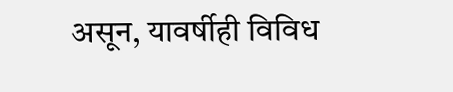असून, यावर्षीही विविध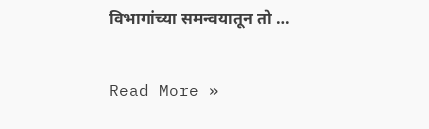विभागांच्या समन्वयातून तो …

Read More »